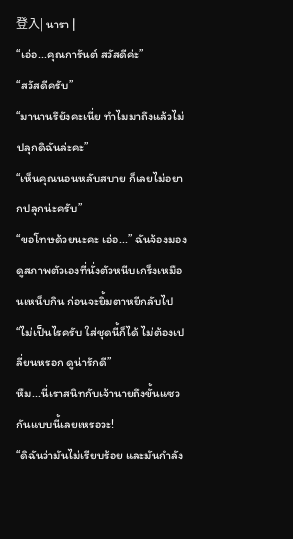登入| นารา |
“เอ่อ...คุณการันต์ สวัสดีค่ะ”
“สวัสดีครับ”
“มานานรึยังคะเนี่ย ทำไมมาถึงแล้วไม่ปลุกดิฉันล่ะคะ”
“เห็นคุณนอนหลับสบาย ก็เลยไม่อยากปลุกน่ะครับ”
“ขอโทษด้วยนะคะ เอ่อ...” ฉันจ้องมองดูสภาพตัวเองที่นั่งตัวหนีบเกร็งเหมือนเหน็บกิน ก่อนจะยิ้มตาหยีกลับไป
“ไม่เป็นไรครับ ใส่ชุดนี้ก็ได้ ไม่ต้องเปลี่ยนหรอก ดูน่ารักดี”
หืม...นี่เราสนิทกับเจ้านายถึงขั้นแซวกันแบบนี้เลยเหรอวะ!
“ดิฉันว่ามันไม่เรียบร้อย และมันกำลัง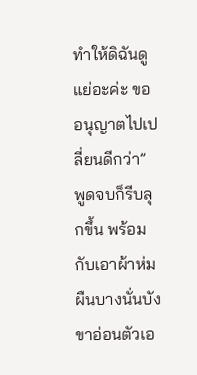ทำให้ดิฉันดูแย่อะค่ะ ขออนุญาตไปเปลี่ยนดีกว่า” พูดจบก็รีบลุกขึ้น พร้อมกับเอาผ้าห่มผืนบางนั่นบังขาอ่อนตัวเอ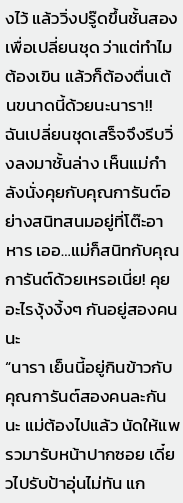งไว้ แล้ววิ่งปรู๊ดขึ้นชั้นสองเพื่อเปลี่ยนชุด ว่าแต่ทำไมต้องเขิน แล้วก็ต้องตื่นเต้นขนาดนี้ด้วยนะนารา!!
ฉันเปลี่ยนชุดเสร็จจึงรีบวิ่งลงมาชั้นล่าง เห็นแม่กำลังนั่งคุยกับคุณการันต์อย่างสนิทสนมอยู่ที่โต๊ะอาหาร เออ…แม่ก็สนิทกับคุณการันต์ด้วยเหรอเนี่ย! คุยอะไรงุ้งงิ้งๆ กันอยู่สองคนนะ
“นารา เย็นนี้อยู่กินข้าวกับคุณการันต์สองคนละกันนะ แม่ต้องไปแล้ว นัดให้แพรวมารับหน้าปากซอย เดี๋ยวไปรับป้าอุ่นไม่ทัน แก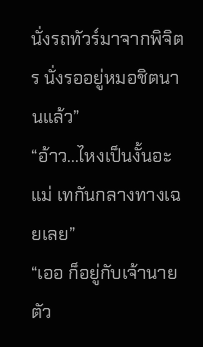นั่งรถทัวร์มาจากพิจิตร นั่งรออยู่หมอชิตนานแล้ว”
“อ้าว...ไหงเป็นงั้นอะแม่ เทกันกลางทางเฉยเลย”
“เออ ก็อยู่กับเจ้านายตัว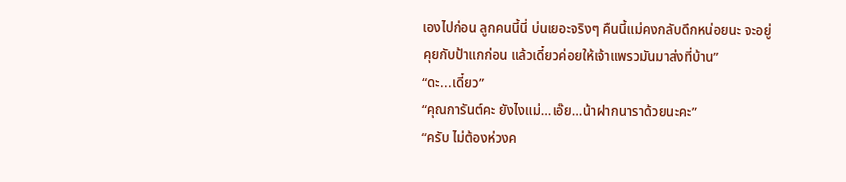เองไปก่อน ลูกคนนี้นี่ บ่นเยอะจริงๆ คืนนี้แม่คงกลับดึกหน่อยนะ จะอยู่คุยกับป้าแกก่อน แล้วเดี๋ยวค่อยให้เจ้าแพรวมันมาส่งที่บ้าน”
“ดะ...เดี๋ยว”
“คุณการันต์คะ ยังไงแม่…เอ๊ย…น้าฝากนาราด้วยนะคะ”
“ครับ ไม่ต้องห่วงค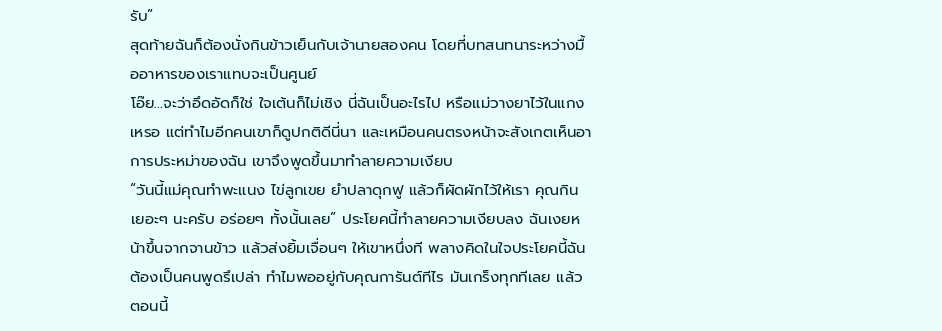รับ”
สุดท้ายฉันก็ต้องนั่งกินข้าวเย็นกับเจ้านายสองคน โดยที่บทสนทนาระหว่างมื้ออาหารของเราแทบจะเป็นศูนย์
โอ๊ย...จะว่าอึดอัดก็ใช่ ใจเต้นก็ไม่เชิง นี่ฉันเป็นอะไรไป หรือแม่วางยาไว้ในแกงเหรอ แต่ทำไมอีกคนเขาก็ดูปกติดีนี่นา และเหมือนคนตรงหน้าจะสังเกตเห็นอาการประหม่าของฉัน เขาจึงพูดขึ้นมาทำลายความเงียบ
“วันนี้แม่คุณทำพะแนง ไข่ลูกเขย ยำปลาดุกฟู แล้วก็ผัดผักไว้ให้เรา คุณกินเยอะๆ นะครับ อร่อยๆ ทั้งนั้นเลย” ประโยคนี้ทำลายความเงียบลง ฉันเงยหน้าขึ้นจากจานข้าว แล้วส่งยิ้มเจื่อนๆ ให้เขาหนึ่งที พลางคิดในใจประโยคนี้ฉันต้องเป็นคนพูดรึเปล่า ทำไมพออยู่กับคุณการันต์ทีไร มันเกร็งทุกทีเลย แล้วตอนนี้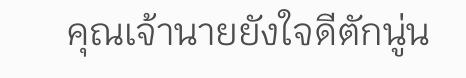คุณเจ้านายยังใจดีตักนู่น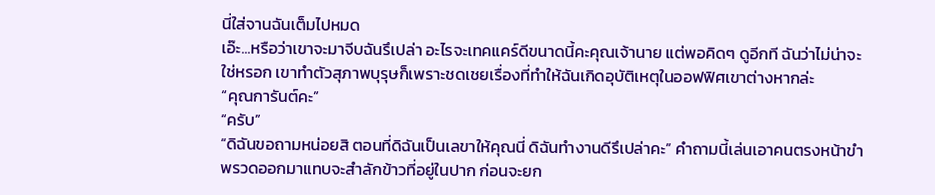นี่ใส่จานฉันเต็มไปหมด
เอ๊ะ...หรือว่าเขาจะมาจีบฉันรึเปล่า อะไรจะเทคแคร์ดีขนาดนี้คะคุณเจ้านาย แต่พอคิดๆ ดูอีกที ฉันว่าไม่น่าจะใช่หรอก เขาทำตัวสุภาพบุรุษก็เพราะชดเชยเรื่องที่ทำให้ฉันเกิดอุบัติเหตุในออฟฟิศเขาต่างหากล่ะ
“คุณการันต์คะ”
“ครับ”
“ดิฉันขอถามหน่อยสิ ตอนที่ดิฉันเป็นเลขาให้คุณนี่ ดิฉันทำงานดีรึเปล่าคะ” คำถามนี้เล่นเอาคนตรงหน้าขำพรวดออกมาแทบจะสำลักข้าวที่อยู่ในปาก ก่อนจะยก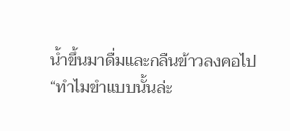น้ำขึ้นมาดื่มและกลืนข้าวลงคอไป
“ทำไมขำแบบนั้นล่ะ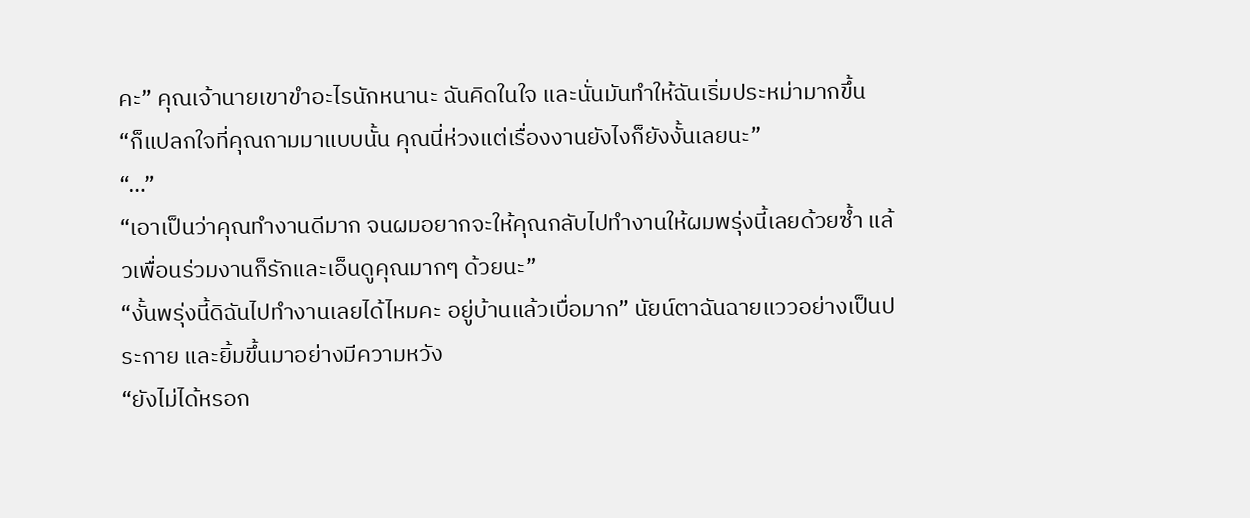คะ” คุณเจ้านายเขาขำอะไรนักหนานะ ฉันคิดในใจ และนั่นมันทำให้ฉันเริ่มประหม่ามากขึ้น
“ก็แปลกใจที่คุณถามมาแบบนั้น คุณนี่ห่วงแต่เรื่องงานยังไงก็ยังงั้นเลยนะ”
“…”
“เอาเป็นว่าคุณทำงานดีมาก จนผมอยากจะให้คุณกลับไปทำงานให้ผมพรุ่งนี้เลยด้วยซ้ำ แล้วเพื่อนร่วมงานก็รักและเอ็นดูคุณมากๆ ด้วยนะ”
“งั้นพรุ่งนี้ดิฉันไปทำงานเลยได้ไหมคะ อยู่บ้านแล้วเบื่อมาก” นัยน์ตาฉันฉายแววอย่างเป็นประกาย และยิ้มขึ้นมาอย่างมีความหวัง
“ยังไม่ได้หรอก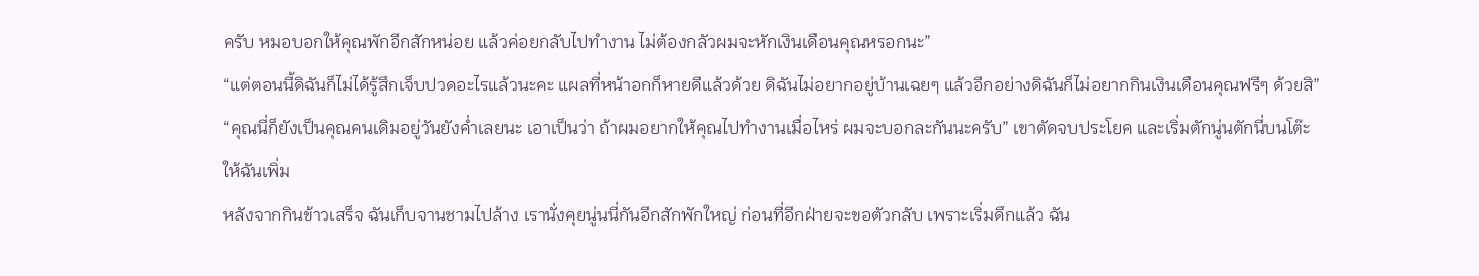ครับ หมอบอกให้คุณพักอีกสักหน่อย แล้วค่อยกลับไปทำงาน ไม่ต้องกลัวผมจะหักเงินเดือนคุณหรอกนะ”
“แต่ตอนนี้ดิฉันก็ไม่ได้รู้สึกเจ็บปวดอะไรแล้วนะคะ แผลที่หน้าอกก็หายดีแล้วด้วย ดิฉันไม่อยากอยู่บ้านเฉยๆ แล้วอีกอย่างดิฉันก็ไม่อยากกินเงินเดือนคุณฟรีๆ ด้วยสิ”
“คุณนี่ก็ยังเป็นคุณคนเดิมอยู่วันยังค่ำเลยนะ เอาเป็นว่า ถ้าผมอยากให้คุณไปทำงานเมื่อไหร่ ผมจะบอกละกันนะครับ” เขาตัดจบประโยค และเริ่มตักนู่นตักนี่บนโต๊ะให้ฉันเพิ่ม
หลังจากกินข้าวเสร็จ ฉันเก็บจานชามไปล้าง เรานั่งคุยนู่นนี่กันอีกสักพักใหญ่ ก่อนที่อีกฝ่ายจะขอตัวกลับ เพราะเริ่มดึกแล้ว ฉัน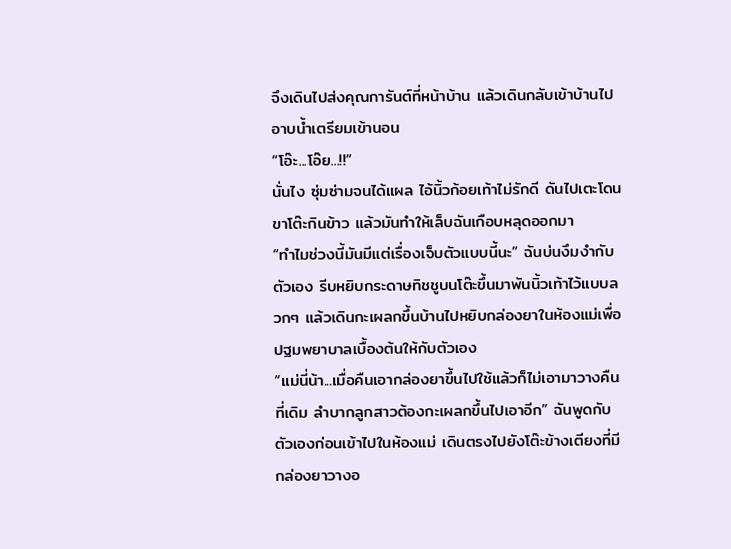จึงเดินไปส่งคุณการันต์ที่หน้าบ้าน แล้วเดินกลับเข้าบ้านไปอาบน้ำเตรียมเข้านอน
“โอ๊ะ...โอ๊ย...!!”
นั่นไง ซุ่มซ่ามจนได้แผล ไอ้นิ้วก้อยเท้าไม่รักดี ดันไปเตะโดนขาโต๊ะกินข้าว แล้วมันทำให้เล็บฉันเกือบหลุดออกมา
“ทำไมช่วงนี้มันมีแต่เรื่องเจ็บตัวแบบนี้นะ” ฉันบ่นงึมงำกับตัวเอง รีบหยิบกระดาษทิชชูบนโต๊ะขึ้นมาพันนิ้วเท้าไว้แบบลวกๆ แล้วเดินกะเผลกขึ้นบ้านไปหยิบกล่องยาในห้องแม่เพื่อปฐมพยาบาลเบื้องต้นให้กับตัวเอง
“แม่นี่น้า...เมื่อคืนเอากล่องยาขึ้นไปใช้แล้วก็ไม่เอามาวางคืนที่เดิม ลำบากลูกสาวต้องกะเผลกขึ้นไปเอาอีก” ฉันพูดกับตัวเองก่อนเข้าไปในห้องแม่ เดินตรงไปยังโต๊ะข้างเตียงที่มีกล่องยาวางอ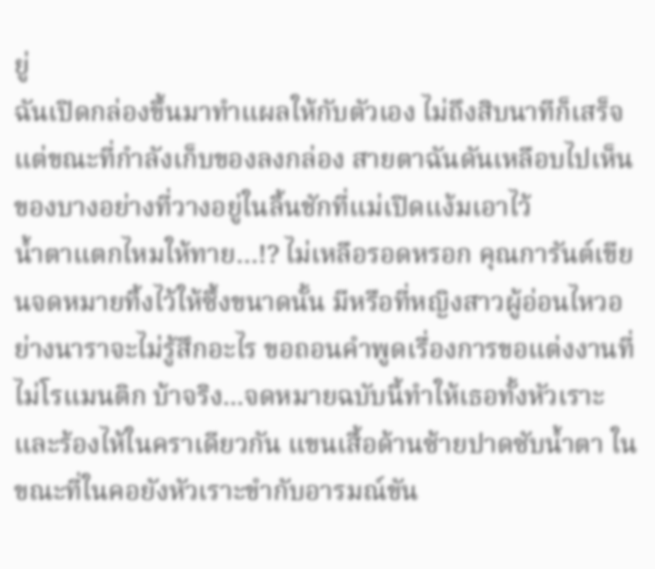ยู่
ฉันเปิดกล่องขึ้นมาทำแผลให้กับตัวเอง ไม่ถึงสิบนาทีก็เสร็จ แต่ขณะที่กำลังเก็บของลงกล่อง สายตาฉันดันเหลือบไปเห็นของบางอย่างที่วางอยู่ในลิ้นชักที่แม่เปิดแง้มเอาไว้
น้ำตาแตกไหมให้ทาย…!? ไม่เหลือรอดหรอก คุณการันต์เขียนจดหมายทิ้งไว้ให้ซึ้งขนาดนั้น มีหรือที่หญิงสาวผู้อ่อนไหวอย่างนาราจะไม่รู้สึกอะไร ขอถอนคำพูดเรื่องการขอแต่งงานที่ไม่โรแมนติก บ้าจริง...จดหมายฉบับนี้ทำให้เธอทั้งหัวเราะและร้องไห้ในคราเดียวกัน แขนเสื้อด้านซ้ายปาดซับน้ำตา ในขณะที่ในคอยังหัวเราะขำกับอารมณ์ขัน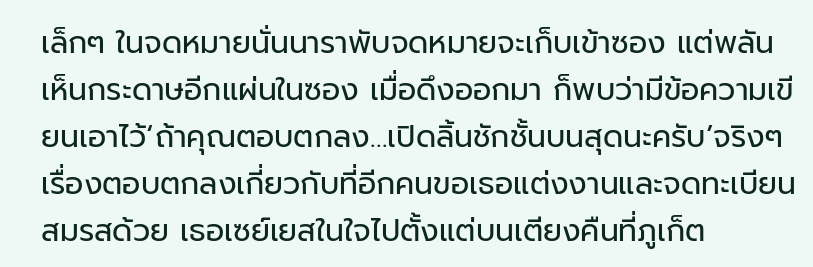เล็กๆ ในจดหมายนั่นนาราพับจดหมายจะเก็บเข้าซอง แต่พลันเห็นกระดาษอีกแผ่นในซอง เมื่อดึงออกมา ก็พบว่ามีข้อความเขียนเอาไว้‘ถ้าคุณตอบตกลง…เปิดลิ้นชักชั้นบนสุดนะครับ’จริงๆ เรื่องตอบตกลงเกี่ยวกับที่อีกคนขอเธอแต่งงานและจดทะเบียนสมรสด้วย เธอเซย์เยสในใจไปตั้งแต่บนเตียงคืนที่ภูเก็ต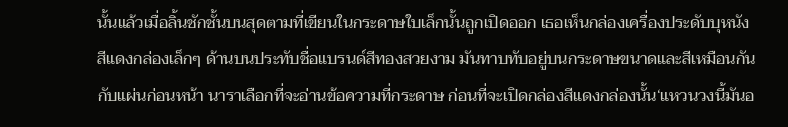นั้นแล้วเมื่อลิ้นชักชั้นบนสุดตามที่เขียนในกระดาษใบเล็กนั้นถูกเปิดออก เธอเห็นกล่องเครื่องประดับบุหนังสีแดงกล่องเล็กๆ ด้านบนประทับชื่อแบรนด์สีทองสวยงาม มันทาบทับอยู่บนกระดาษขนาดและสีเหมือนกันกับแผ่นก่อนหน้า นาราเลือกที่จะอ่านข้อความที่กระดาษ ก่อนที่จะเปิดกล่องสีแดงกล่องนั้น‘แหวนวงนี้มันอ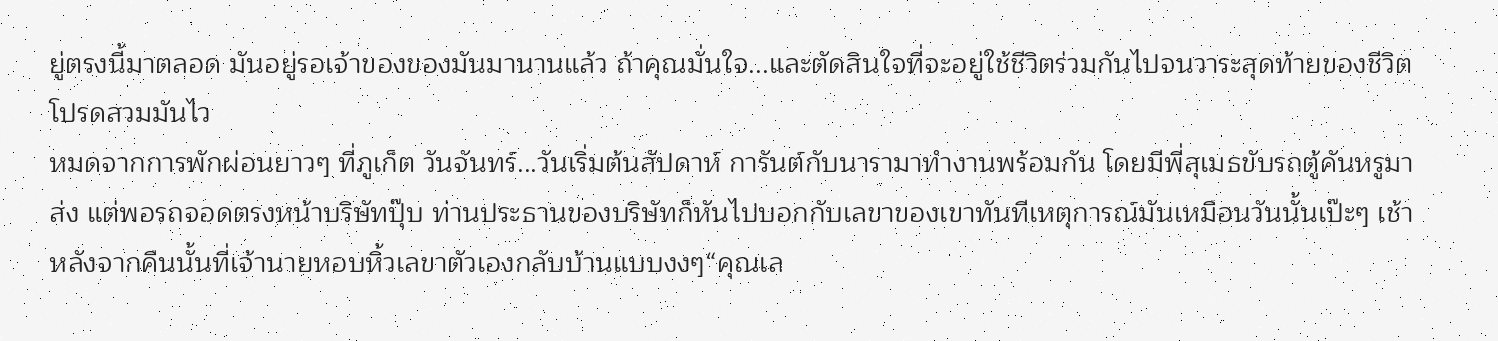ยู่ตรงนี้มาตลอด มันอยู่รอเจ้าของของมันมานานแล้ว ถ้าคุณมั่นใจ...และตัดสินใจที่จะอยู่ใช้ชีวิตร่วมกันไปจนวาระสุดท้ายของชีวิต โปรดสวมมันไว
หมดจากการพักผ่อนยาวๆ ที่ภูเก็ต วันจันทร์...วันเริ่มต้นสัปดาห์ การันต์กับนารามาทำงานพร้อมกัน โดยมีพี่สุเมธขับรถตู้คันหรูมาส่ง แต่พอรถจอดตรงหน้าบริษัทปุ๊บ ท่านประธานของบริษัทก็หันไปบอกกับเลขาของเขาทันทีเหตุการณ์มันเหมือนวันนั้นเป๊ะๆ เช้าหลังจากคืนนั้นที่เจ้านายหอบหิ้วเลขาตัวเองกลับบ้านแบบงงๆ“คุณเล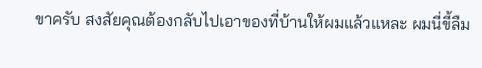ขาครับ สงสัยคุณต้องกลับไปเอาของที่บ้านให้ผมแล้วแหละ ผมนี่ขี้ลืม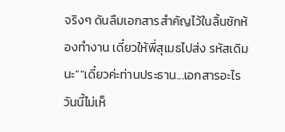จริงๆ ดันลืมเอกสารสำคัญไว้ในลิ้นชักห้องทำงาน เดี๋ยวให้พี่สุเมธไปส่ง รหัสเดิมนะ”“เดี๋ยวค่ะท่านประธาน...เอกสารอะไร วันนี้ไม่เห็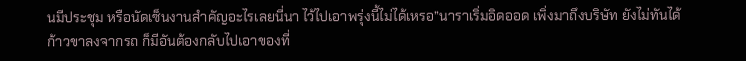นมีประชุม หรือนัดเซ็นงานสำคัญอะไรเลยนี่นา ไว้ไปเอาพรุ่งนี้ไม่ได้เหรอ”นาราเริ่มอิดออด เพิ่งมาถึงบริษัท ยังไม่ทันได้ก้าวขาลงจากรถ ก็มีอันต้องกลับไปเอาของที่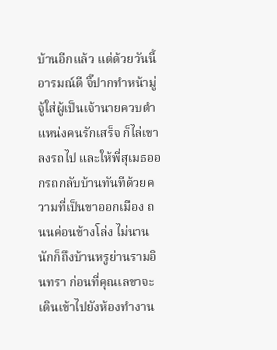บ้านอีกแล้ว แต่ด้วยวันนี้อารมณ์ดี จิ๊ปากทำหน้ามู่จู้ใส่ผู้เป็นเจ้านายควบตำแหน่งคนรักเสร็จ ก็ไล่เขาลงรถไป และให้พี่สุเมธออกรถกลับบ้านทันทีด้วยความที่เป็นขาออกเมือง ถนนค่อนข้างโล่ง ไม่นานนักก็ถึงบ้านหรูย่านรามอินทรา ก่อนที่คุณเลขาจะเดินเข้าไปยังห้องทำงาน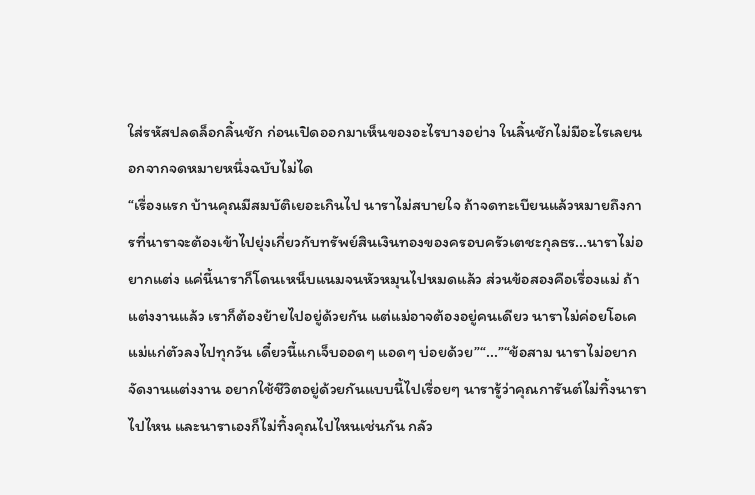ใส่รหัสปลดล็อกลิ้นชัก ก่อนเปิดออกมาเห็นของอะไรบางอย่าง ในลิ้นชักไม่มีอะไรเลยนอกจากจดหมายหนึ่งฉบับไม่ได
“เรื่องแรก บ้านคุณมีสมบัติเยอะเกินไป นาราไม่สบายใจ ถ้าจดทะเบียนแล้วหมายถึงการที่นาราจะต้องเข้าไปยุ่งเกี่ยวกับทรัพย์สินเงินทองของครอบครัวเตชะกุลธร...นาราไม่อยากแต่ง แค่นี้นาราก็โดนเหน็บแนมจนหัวหมุนไปหมดแล้ว ส่วนข้อสองคือเรื่องแม่ ถ้าแต่งงานแล้ว เราก็ต้องย้ายไปอยู่ด้วยกัน แต่แม่อาจต้องอยู่คนเดียว นาราไม่ค่อยโอเค แม่แก่ตัวลงไปทุกวัน เดี๋ยวนี้แกเจ็บออดๆ แอดๆ บ่อยด้วย”“...”“ข้อสาม นาราไม่อยากจัดงานแต่งงาน อยากใช้ชีวิตอยู่ด้วยกันแบบนี้ไปเรื่อยๆ นารารู้ว่าคุณการันต์ไม่ทิ้งนาราไปไหน และนาราเองก็ไม่ทิ้งคุณไปไหนเช่นกัน กลัว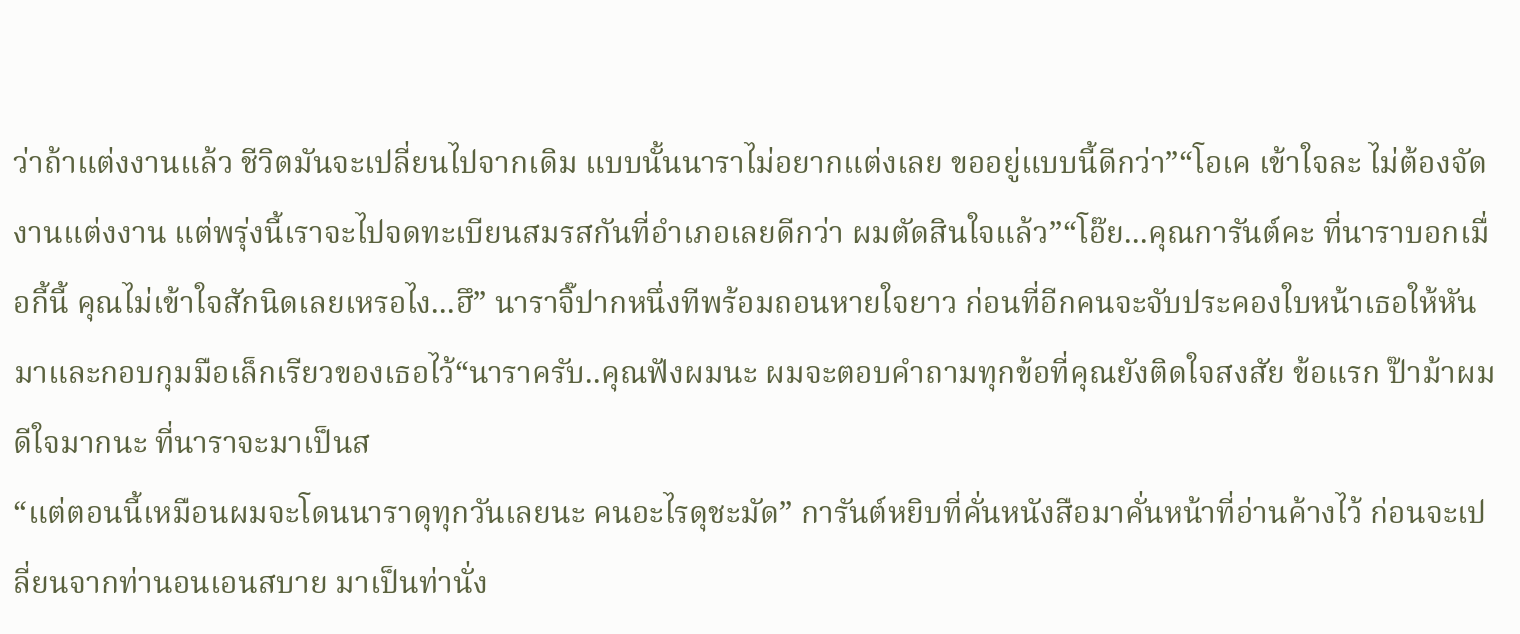ว่าถ้าแต่งงานแล้ว ชีวิตมันจะเปลี่ยนไปจากเดิม แบบนั้นนาราไม่อยากแต่งเลย ขออยู่แบบนี้ดีกว่า”“โอเค เข้าใจละ ไม่ต้องจัดงานแต่งงาน แต่พรุ่งนี้เราจะไปจดทะเบียนสมรสกันที่อำเภอเลยดีกว่า ผมตัดสินใจแล้ว”“โอ๊ย...คุณการันต์คะ ที่นาราบอกเมื่อกี้นี้ คุณไม่เข้าใจสักนิดเลยเหรอไง...ฮึ” นาราจิ๊ปากหนึ่งทีพร้อมถอนหายใจยาว ก่อนที่อีกคนจะจับประคองใบหน้าเธอให้หันมาและกอบกุมมือเล็กเรียวของเธอไว้“นาราครับ..คุณฟังผมนะ ผมจะตอบคำถามทุกข้อที่คุณยังติดใจสงสัย ข้อแรก ป๊าม้าผมดีใจมากนะ ที่นาราจะมาเป็นส
“แต่ตอนนี้เหมือนผมจะโดนนาราดุทุกวันเลยนะ คนอะไรดุชะมัด” การันต์หยิบที่คั่นหนังสือมาคั่นหน้าที่อ่านค้างไว้ ก่อนจะเปลี่ยนจากท่านอนเอนสบาย มาเป็นท่านั่ง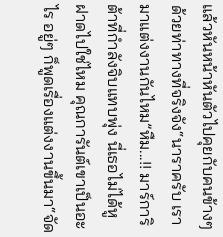แล้วหันหน้าหันตัวไปคุยกับคนข้างๆ ด้วยท่าทางที่จริงจัง“นาราครับ เรามาแต่งงานกันไหม”หืม...!! มาร์การิต้าที่กำลังจิบแทบพุ่ง นี่เธอไม่ได้หูฝาดไปใช่ไหม คุณการันต์เขาเป็นอะไร อยู่ๆ ก็พูดเรื่องแต่งงานขึ้นมา“จัด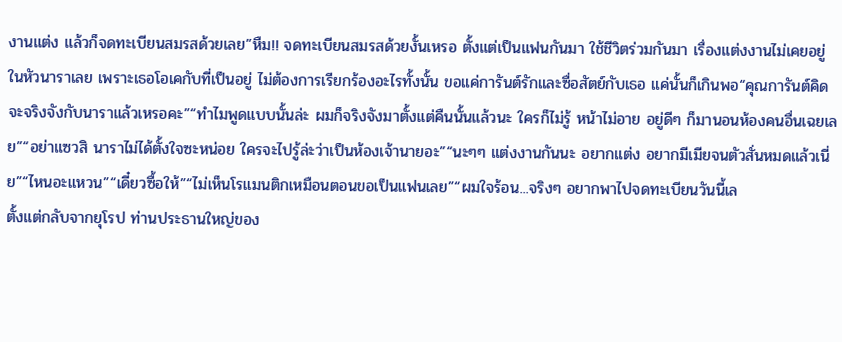งานแต่ง แล้วก็จดทะเบียนสมรสด้วยเลย”หืม!! จดทะเบียนสมรสด้วยงั้นเหรอ ตั้งแต่เป็นแฟนกันมา ใช้ชีวิตร่วมกันมา เรื่องแต่งงานไม่เคยอยู่ในหัวนาราเลย เพราะเธอโอเคกับที่เป็นอยู่ ไม่ต้องการเรียกร้องอะไรทั้งนั้น ขอแค่การันต์รักและซื่อสัตย์กับเธอ แค่นั้นก็เกินพอ“คุณการันต์คิดจะจริงจังกับนาราแล้วเหรอคะ”“ทำไมพูดแบบนั้นล่ะ ผมก็จริงจังมาตั้งแต่คืนนั้นแล้วนะ ใครก็ไม่รู้ หน้าไม่อาย อยู่ดีๆ ก็มานอนห้องคนอื่นเฉยเลย”“อย่าแซวสิ นาราไม่ได้ตั้งใจซะหน่อย ใครจะไปรู้ล่ะว่าเป็นห้องเจ้านายอะ”“นะๆๆ แต่งงานกันนะ อยากแต่ง อยากมีเมียจนตัวสั่นหมดแล้วเนี่ย”“ไหนอะแหวน”“เดี๋ยวซื้อให้”“ไม่เห็นโรแมนติกเหมือนตอนขอเป็นแฟนเลย”“ผมใจร้อน...จริงๆ อยากพาไปจดทะเบียนวันนี้เล
ตั้งแต่กลับจากยุโรป ท่านประธานใหญ่ของ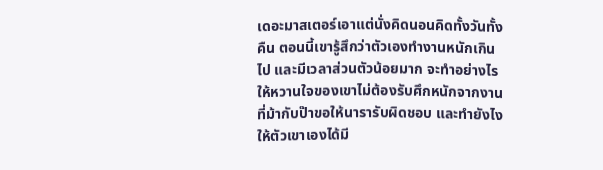เดอะมาสเตอร์เอาแต่นั่งคิดนอนคิดทั้งวันทั้งคืน ตอนนี้เขารู้สึกว่าตัวเองทำงานหนักเกินไป และมีเวลาส่วนตัวน้อยมาก จะทำอย่างไรให้หวานใจของเขาไม่ต้องรับศึกหนักจากงานที่ม้ากับป๊าขอให้นารารับผิดชอบ และทำยังไงให้ตัวเขาเองได้มี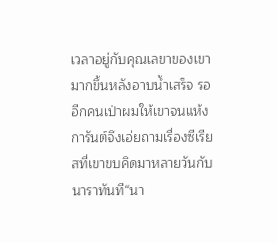เวลาอยู่กับคุณเลขาของเขามากขึ้นหลังอาบน้ำเสร็จ รออีกคนเป่าผมให้เขาจนแห้ง การันต์จึงเอ่ยถามเรื่องซีเรียสที่เขาขบคิดมาหลายวันกับนาราทันที“นา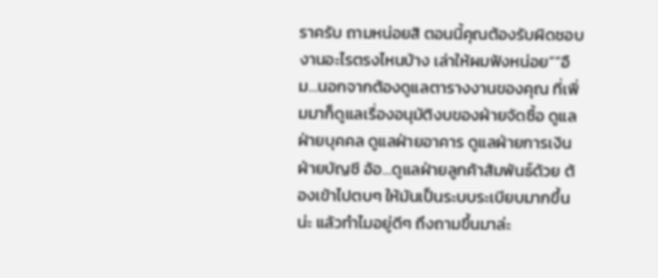ราครับ ถามหน่อยสิ ตอนนี้คุณต้องรับผิดชอบงานอะไรตรงไหนบ้าง เล่าให้ผมฟังหน่อย”“อืม…นอกจากต้องดูแลตารางงานของคุณ ที่เพิ่มมาก็ดูแลเรื่องอนุมัติงบของฝ่ายจัดซื้อ ดูแลฝ่ายบุคคล ดูแลฝ่ายอาคาร ดูแลฝ่ายการเงิน ฝ่ายบัญชี อ้อ…ดูแลฝ่ายลูกค้าสัมพันธ์ด้วย ต้องเข้าไปตบๆ ให้มันเป็นระบบระเบียบมากขึ้นน่ะ แล้วทำไมอยู่ดีๆ ถึงถามขึ้นมาล่ะ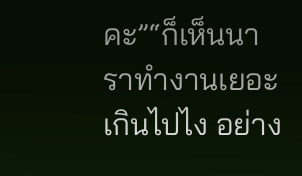คะ”“ก็เห็นนาราทำงานเยอะเกินไปไง อย่าง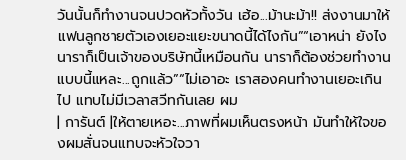วันนั้นก็ทำงานจนปวดหัวทั้งวัน เฮ้อ...ม้านะม้า!! ส่งงานมาให้แฟนลูกชายตัวเองเยอะแยะขนาดนี้ได้ไงกัน”“เอาหน่า ยังไงนาราก็เป็นเจ้าของบริษัทนี้เหมือนกัน นาราก็ต้องช่วยทำงานแบบนี้แหละ...ถูกแล้ว”“ไม่เอาอะ เราสองคนทำงานเยอะเกินไป แทบไม่มีเวลาสวีทกันเลย ผม
| การันต์ |ให้ตายเหอะ...ภาพที่ผมเห็นตรงหน้า มันทำให้ใจของผมสั่นจนแทบจะหัวใจวา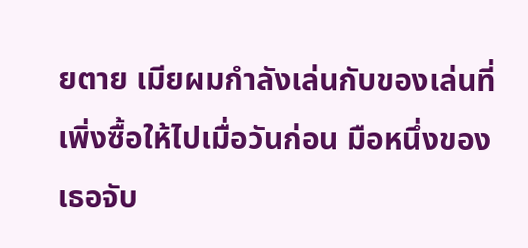ยตาย เมียผมกำลังเล่นกับของเล่นที่เพิ่งซื้อให้ไปเมื่อวันก่อน มือหนึ่งของเธอจับ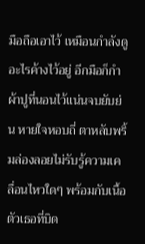มือถือเอาไว้ เหมือนกำลังดูอะไรค้างไว้อยู่ อีกมือก็กำผ้าปูที่นอนไว้แน่นจบยับย่น หายใจหอบถี่ ตาหลับพริ้มล่องลอยไม่รับรู้ความเคลื่อนไหวใดๆ พร้อมกับเนื้อตัวเธอที่บิด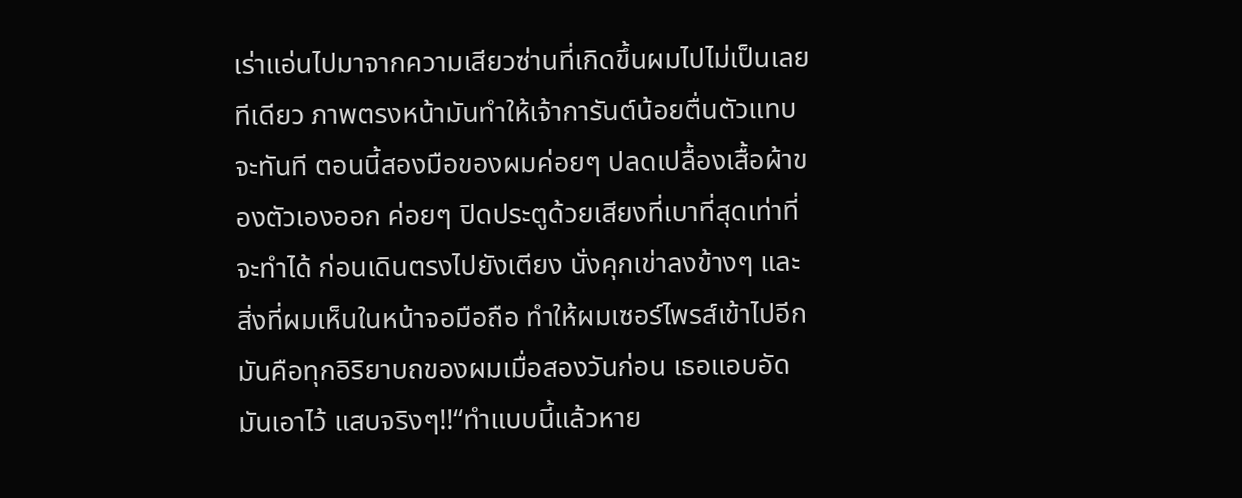เร่าแอ่นไปมาจากความเสียวซ่านที่เกิดขึ้นผมไปไม่เป็นเลยทีเดียว ภาพตรงหน้ามันทำให้เจ้าการันต์น้อยตื่นตัวแทบจะทันที ตอนนี้สองมือของผมค่อยๆ ปลดเปลื้องเสื้อผ้าของตัวเองออก ค่อยๆ ปิดประตูด้วยเสียงที่เบาที่สุดเท่าที่จะทำได้ ก่อนเดินตรงไปยังเตียง นั่งคุกเข่าลงข้างๆ และสิ่งที่ผมเห็นในหน้าจอมือถือ ทำให้ผมเซอร์ไพรส์เข้าไปอีก มันคือทุกอิริยาบถของผมเมื่อสองวันก่อน เธอแอบอัดมันเอาไว้ แสบจริงๆ!!“ทำแบบนี้แล้วหาย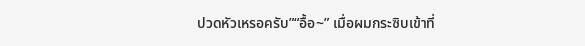ปวดหัวเหรอครับ”“อื้อ~” เมื่อผมกระซิบเข้าที่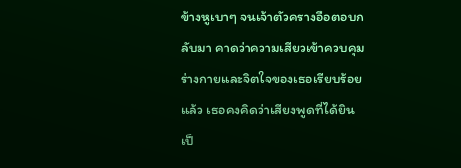ข้างหูเบาๆ จนเจ้าตัวครางอือตอบกลับมา คาดว่าความเสียวเข้าควบคุมร่างกายและจิตใจของเธอเรียบร้อยแล้ว เธอคงคิดว่าเสียงพูดที่ได้ยินเป็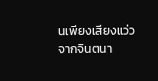นเพียงเสียงแว่วจากจินตนา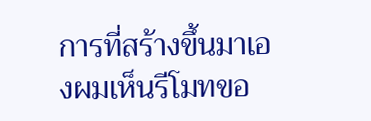การที่สร้างขึ้นมาเองผมเห็นรีโมทขอ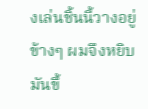งเล่นชิ้นนี้วางอยู่ข้างๆ ผมจึงหยิบมันขึ้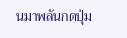นมาพลันกดปุ่ม